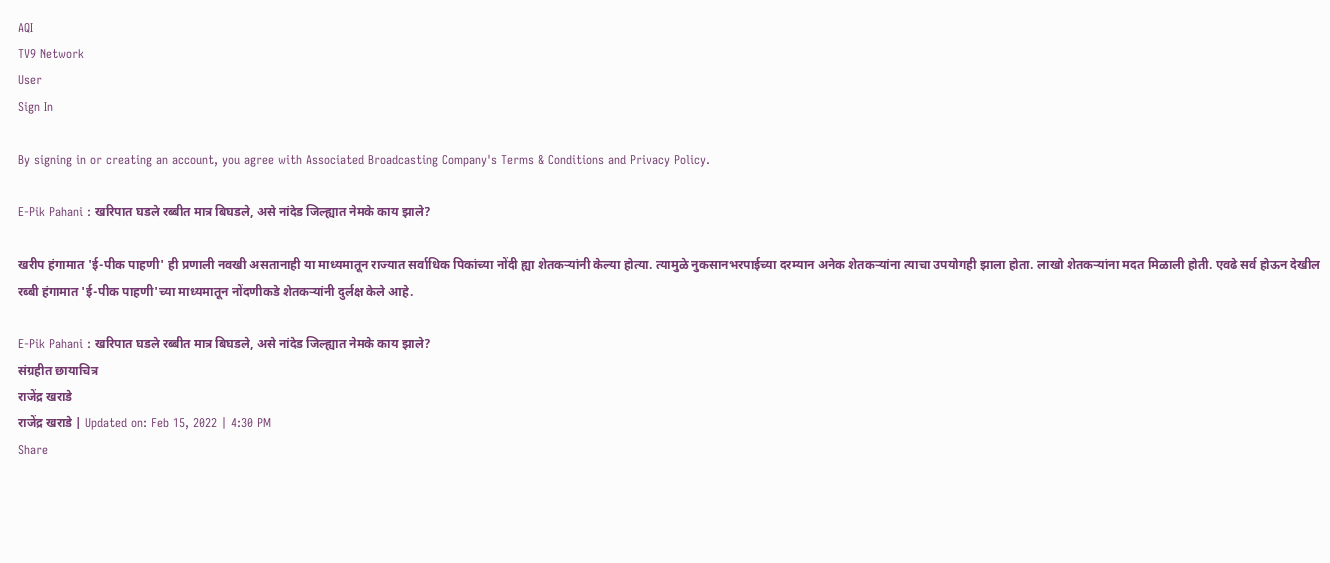AQI
TV9 Network
User
Sign In

By signing in or creating an account, you agree with Associated Broadcasting Company's Terms & Conditions and Privacy Policy.

E-Pik Pahani : खरिपात घडले रब्बीत मात्र बिघडले, असे नांदेड जिल्ह्यात नेमके काय झाले?

खरीप हंगामात 'ई-पीक पाहणी' ही प्रणाली नवखी असतानाही या माध्यमातून राज्यात सर्वाधिक पिकांच्या नोंदी ह्या शेतकऱ्यांनी केल्या होत्या. त्यामुळे नुकसानभरपाईच्या दरम्यान अनेक शेतकऱ्यांना त्याचा उपयोगही झाला होता. लाखो शेतकऱ्यांना मदत मिळाली होती. एवढे सर्व होऊन देखील रब्बी हंगामात 'ई-पीक पाहणी'च्या माध्यमातून नोंदणीकडे शेतकऱ्यांनी दुर्लक्ष केले आहे.

E-Pik Pahani : खरिपात घडले रब्बीत मात्र बिघडले, असे नांदेड जिल्ह्यात नेमके काय झाले?
संग्रहीत छायाचित्र
राजेंद्र खराडे
राजेंद्र खराडे | Updated on: Feb 15, 2022 | 4:30 PM
Share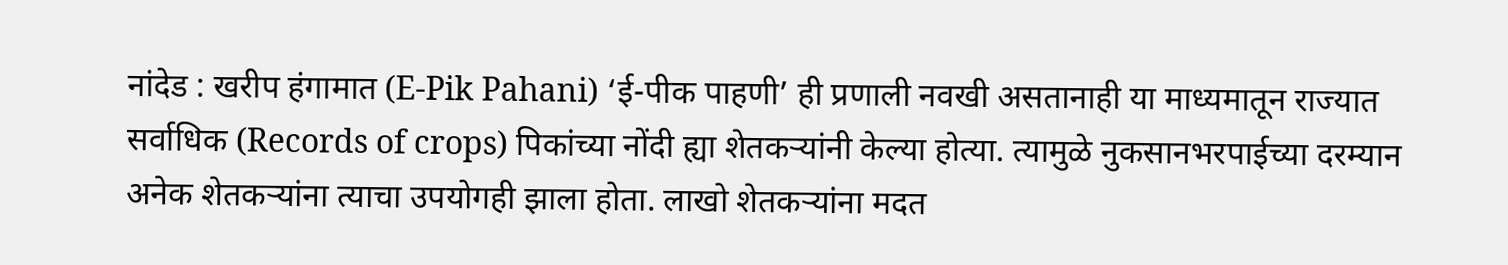नांदेड : खरीप हंगामात (E-Pik Pahani) ‘ई-पीक पाहणी’ ही प्रणाली नवखी असतानाही या माध्यमातून राज्यात सर्वाधिक (Records of crops) पिकांच्या नोंदी ह्या शेतकऱ्यांनी केल्या होत्या. त्यामुळे नुकसानभरपाईच्या दरम्यान अनेक शेतकऱ्यांना त्याचा उपयोगही झाला होता. लाखो शेतकऱ्यांना मदत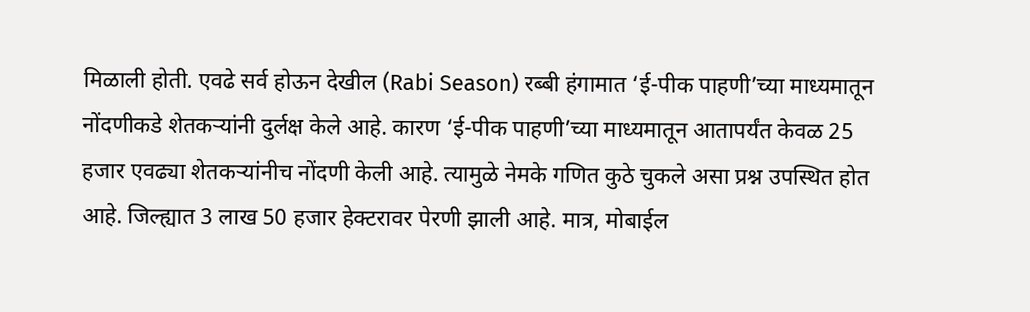मिळाली होती. एवढे सर्व होऊन देखील (Rabi Season) रब्बी हंगामात ‘ई-पीक पाहणी’च्या माध्यमातून नोंदणीकडे शेतकऱ्यांनी दुर्लक्ष केले आहे. कारण ‘ई-पीक पाहणी’च्या माध्यमातून आतापर्यंत केवळ 25 हजार एवढ्या शेतकऱ्यांनीच नोंदणी केली आहे. त्यामुळे नेमके गणित कुठे चुकले असा प्रश्न उपस्थित होत आहे. जिल्ह्यात 3 लाख 50 हजार हेक्टरावर पेरणी झाली आहे. मात्र, मोबाईल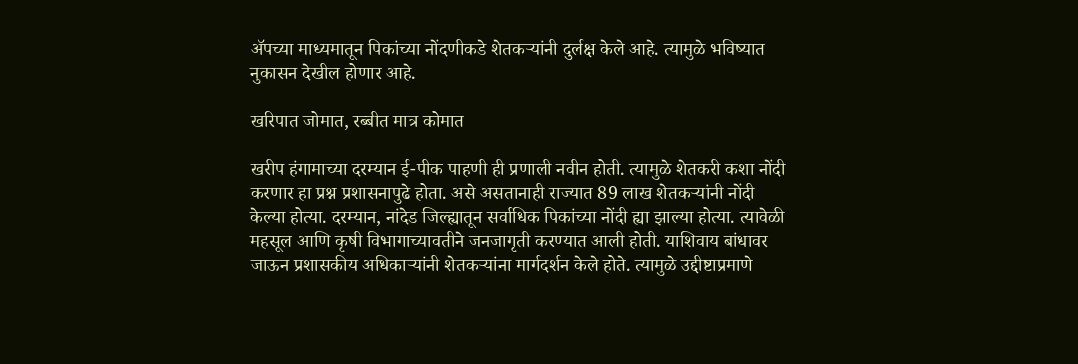ॲपच्या माध्यमातून पिकांच्या नोंदणीकडे शेतकऱ्यांनी दुर्लक्ष केले आहे. त्यामुळे भविष्यात नुकासन देखील होणार आहे.

खरिपात जोमात, रब्बीत मात्र कोमात

खरीप हंगामाच्या दरम्यान ई-पीक पाहणी ही प्रणाली नवीन होती. त्यामुळे शेतकरी कशा नोंदी करणार हा प्रश्न प्रशासनापुढे होता. असे असतानाही राज्यात 89 लाख शेतकऱ्यांनी नोंदी केल्या होत्या. दरम्यान, नांदेड जिल्ह्यातून सर्वाधिक पिकांच्या नोंदी ह्या झाल्या होत्या. त्यावेळी महसूल आणि कृषी विभागाच्यावतीने जनजागृती करण्यात आली होती. याशिवाय बांधावर जाऊन प्रशासकीय अधिकाऱ्यांनी शेतकऱ्यांना मार्गदर्शन केले होते. त्यामुळे उद्दीष्टाप्रमाणे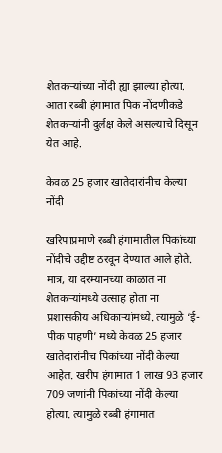शेतकऱ्यांच्या नोंदी ह्या झाल्या होत्या. आता रब्बी हंगामात पिक नोंदणीकडे शेतकऱ्यांनी दुर्लक्ष केले असल्याचे दिसून येत आहे.

केवळ 25 हजार खातेदारांनीच केल्या नोंदी

खरिपाप्रमाणे रब्बी हंगामातील पिकांच्या नोंदीचे उद्दीष्ट ठरवून देण्यात आले होते. मात्र, या दरम्यानच्या काळात ना शेतकऱ्यांमध्ये उत्साह होता ना प्रशासकीय अधिकाऱ्यांमध्ये. त्यामुळे ‘ई-पीक पाहणी’ मध्ये केवळ 25 हजार खातेदारांनीच पिकांच्या नोंदी केल्या आहेत. खरीप हंगामात 1 लाख 93 हजार 709 जणांनी पिकांच्या नोंदी केल्या होत्या. त्यामुळे रब्बी हंगामात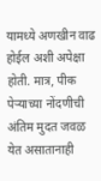यामध्ये अणखीन वाढ होईल अशी अपेक्षा होती. मात्र, पीक पेऱ्याच्या नोंदणीची अंतिम मुदत जवळ येत असातानाही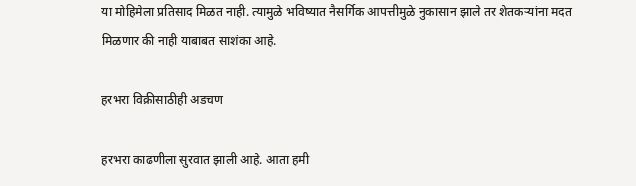या मोहिमेला प्रतिसाद मिळत नाही. त्यामुळे भविष्यात नैसर्गिक आपत्तीमुळे नुकासान झाले तर शेतकऱ्यांना मदत मिळणार की नाही याबाबत साशंका आहे.

हरभरा विक्रीसाठीही अडचण

हरभरा काढणीला सुरवात झाली आहे. आता हमी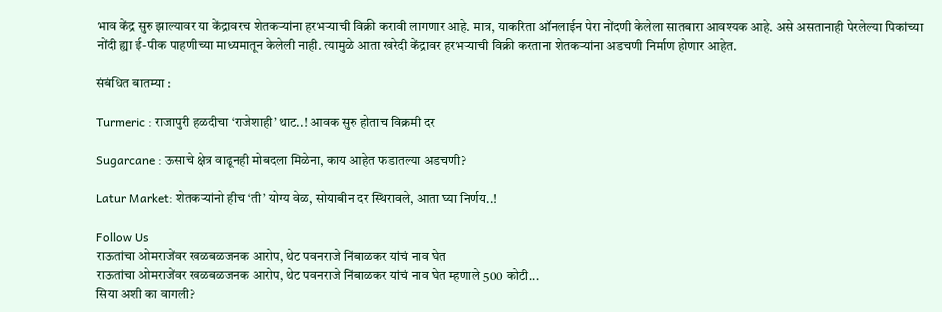भाव केंद्र सुरु झाल्यावर या केंद्रावरच शेतकऱ्यांना हरभऱ्याची विक्री करावी लागणार आहे. मात्र, याकरिता ऑनलाईन पेरा नोंदणी केलेला सातबारा आवश्यक आहे. असे असतानाही पेरलेल्या पिकांच्या नोंदी ह्या ई-पीक पाहणीच्या माध्यमातून केलेली नाही. त्यामुळे आता खरेदी केंद्रावर हरभऱ्याची विक्री करताना शेतकऱ्यांना अडचणी निर्माण होणार आहेत.

संबंधित बातम्या :

Turmeric : राजापुरी हळदीचा ‘राजेशाही’ थाट..! आवक सुरु होताच विक्रमी दर

Sugarcane : ऊसाचे क्षेत्र वाढूनही मोबदला मिळेना, काय आहेत फडातल्या अडचणी?

Latur Market: शेतकऱ्यांनो हीच ‘ती’ योग्य वेळ, सोयाबीन दर स्थिरावले, आता घ्या निर्णय..!

Follow Us
राऊतांचा ओमराजेंवर खळबळजनक आरोप, थेट पवनराजे निंबाळकर यांचं नाव घेत
राऊतांचा ओमराजेंवर खळबळजनक आरोप, थेट पवनराजे निंबाळकर यांचं नाव घेत म्हणाले 500 कोटी...
सिया अशी का वागली?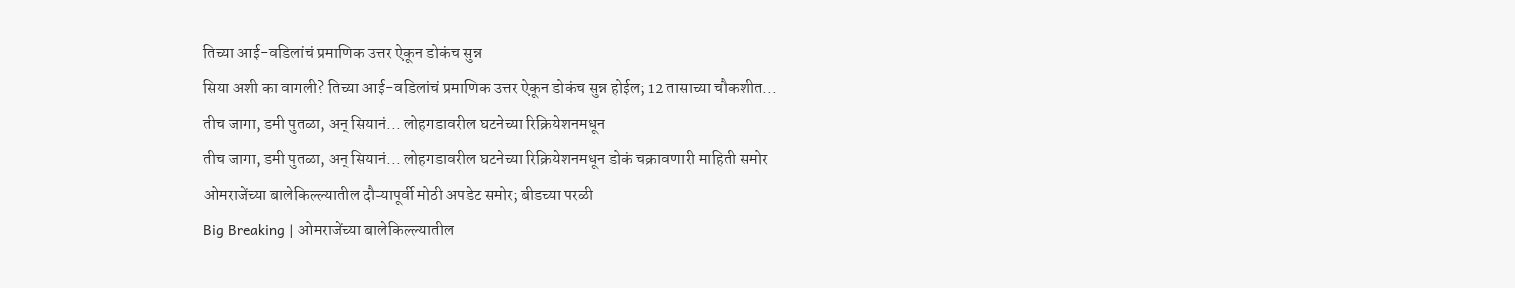तिच्या आई-वडिलांचं प्रमाणिक उत्तर ऐकून डोकंच सुन्न
सिया अशी का वागली? तिच्या आई-वडिलांचं प्रमाणिक उत्तर ऐकून डोकंच सुन्न होईल; 12 तासाच्या चौकशीत...
तीच जागा, डमी पुतळा, अन् सियानं... लोहगडावरील घटनेच्या रिक्रियेशनमधून
तीच जागा, डमी पुतळा, अन् सियानं... लोहगडावरील घटनेच्या रिक्रियेशनमधून डोकं चक्रावणारी माहिती समोर
ओमराजेंच्या बालेकिल्ल्यातील दौऱ्यापूर्वी मोठी अपडेट समोर; बीडच्या परळी
Big Breaking | ओमराजेंच्या बालेकिल्ल्यातील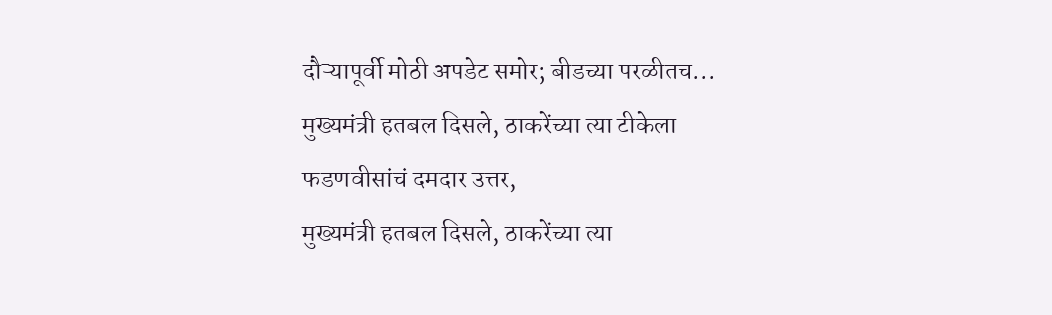दौऱ्यापूर्वी मोठी अपडेट समोर; बीडच्या परळीतच...
मुख्यमंत्री हतबल दिसले, ठाकरेंच्या त्या टीकेला फडणवीसांचं दमदार उत्तर,
मुख्यमंत्री हतबल दिसले, ठाकरेंच्या त्या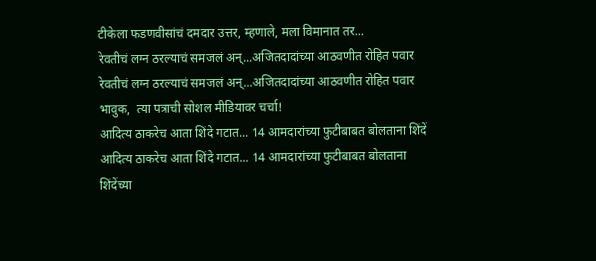टीकेला फडणवीसांचं दमदार उत्तर, म्हणाले, मला विमानात तर...
रेवतीचं लग्न ठरल्याचं समजलं अन्...अजितदादांच्या आठवणीत रोहित पवार
रेवतीचं लग्न ठरल्याचं समजलं अन्...अजितदादांच्या आठवणीत रोहित पवार भावुक,  त्या पत्राची सोशल मीडियावर चर्चा!
आदित्य ठाकरेच आता शिंदे गटात... 14 आमदारांच्या फुटीबाबत बोलताना शिंदें
आदित्य ठाकरेच आता शिंदे गटात... 14 आमदारांच्या फुटीबाबत बोलताना शिंदेंच्या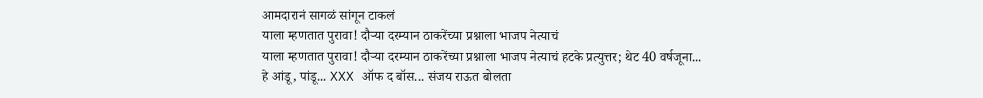आमदारानं सागळं सांगून टाकलं
याला म्हणतात पुरावा! दौऱ्या दरम्यान ठाकरेंच्या प्रश्नाला भाजप नेत्याचं
याला म्हणतात पुरावा! दौऱ्या दरम्यान ठाकरेंच्या प्रश्नाला भाजप नेत्याचं हटके प्रत्युत्तर; थेट 40 वर्षजूना...
हे आंडू, पांडू... XXX ऑफ द बॉस... संजय राऊत बोलता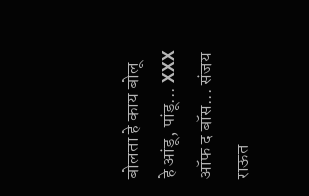बोलता हे काय बोलू
हे आंडू, पांडू... XXX ऑफ द बॉस... संजय राऊत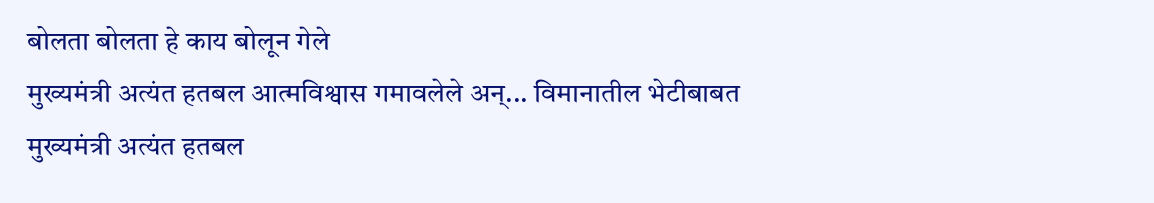बोलता बोलता हे काय बोलून गेले
मुख्यमंत्री अत्यंत हतबल आत्मविश्वास गमावलेले अन्... विमानातील भेटीबाबत
मुख्यमंत्री अत्यंत हतबल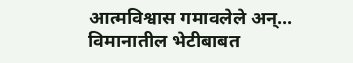आत्मविश्वास गमावलेले अन्... विमानातील भेटीबाबत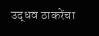उद्धव ठाकरेंचा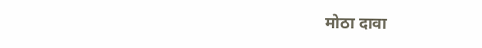मोठा दावा